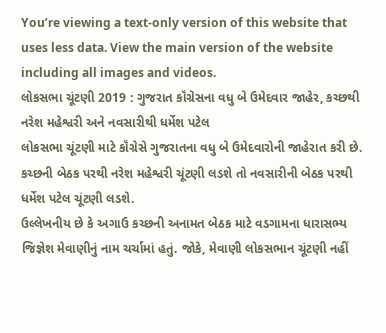You’re viewing a text-only version of this website that uses less data. View the main version of the website including all images and videos.
લોકસભા ચૂંટણી 2019 : ગુજરાત કૉંગ્રેસના વધુ બે ઉમેદવાર જાહેર, કચ્છથી નરેશ મહેશ્વરી અને નવસારીથી ધર્મેશ પટેલ
લોકસભા ચૂંટણી માટે કૉંગ્રેસે ગુજરાતના વધુ બે ઉમેદવારોની જાહેરાત કરી છે. કચ્છની બેઠક પરથી નરેશ મહેશ્વરી ચૂંટણી લડશે તો નવસારીની બેઠક પરથી ધર્મેશ પટેલ ચૂંટણી લડશે.
ઉલ્લેખનીય છે કે અગાઉ કચ્છની અનામત બેઠક માટે વડગામના ધારાસભ્ય જિજ્ઞેશ મેવાણીનું નામ ચર્ચામાં હતું. જોકે, મેવાણી લોકસભાન ચૂંટણી નહીં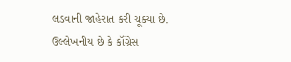લડવાની જાહેરાત કરી ચૂક્યા છે.
ઉલ્લેખનીય છે કે કૉંગ્રેસ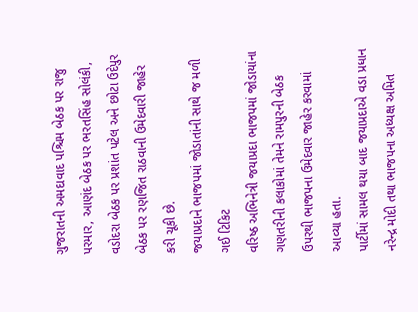ગુજરાતની અમદાવાદ પશ્ચિમ બેઠક પર રાજુ પરમાર, આણંદ બેઠક પર ભરતસિંહ સોલંકી, વડોદરા બેઠક પર પ્રશાંત પટેલ અને છોટા ઉદેપુર બેઠક પર રણજિત રાઠવાની ઉમેદવારી જાહેર કરી ચૂકી છે.
જયાપ્રદાને ભાજપમાં જોડાતાંની સાથે જ મળી ગઈ ટિકિટ
વરિષ્ઠ અભિનેત્રી જયાપ્રદા ભાજપમાં જોડાયાંના ગણતરીની કલાકોમાં તેમને રામપુરની બેઠક ઉપરથી ભાજપના ઉમેદવાર જાહેર કરવામાં આવ્યા હતા.
પાર્ટીમાં સામલ થયા બાદ જયાપ્રદાએ વડા પ્રધાન નરેન્દ્ર મોદી તથા ભાજપના અધ્યક્ષ અમિત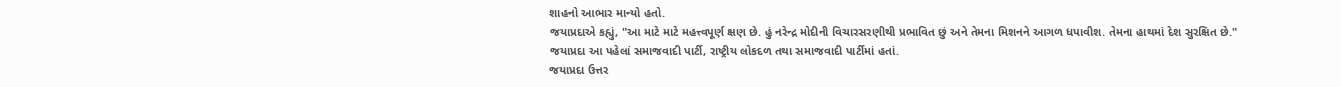શાહનો આભાર માન્યો હતો.
જયાપ્રદાએ કહ્યું, "આ માટે માટે મહત્ત્વપૂર્ણ ક્ષણ છે. હું નરેન્દ્ર મોદીની વિચારસરણીથી પ્રભાવિત છું અને તેમના મિશનને આગળ ધપાવીશ. તેમના હાથમાં દેશ સુરક્ષિત છે."
જયાપ્રદા આ પહેલાં સમાજવાદી પાર્ટી, રાષ્ટ્રીય લોકદળ તથા સમાજવાદી પાર્ટીમાં હતાં.
જયાપ્રદા ઉત્તર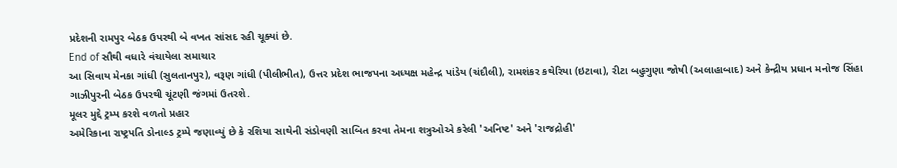પ્રદેશની રામપુર બેઠક ઉપરથી બે વખત સાંસદ રહી ચૂક્યાં છે.
End of સૌથી વધારે વંચાયેલા સમાચાર
આ સિવાય મેનકા ગાંધી (સુલતાનપુર), વરૂણ ગાંધી (પીલીભીત), ઉત્તર પ્રદેશ ભાજપના અધ્યક્ષ મહેન્દ્ર પાંડેય (ચંદૌલી), રામશંકર કથેરિયા (ઇટાવા), રીટા બહુગુણા જોષી (અલાહાબાદ) અને કેન્દ્રીય પ્રધાન મનોજ સિંહા ગાઝીપુરની બેઠક ઉપરથી ચૂંટણી જંગમાં ઉતરશે.
મૂલર મુદ્દે ટ્રમ્પ કરશે વળતો પ્રહાર
અમેરિકાના રાષ્ટ્રપતિ ડોનાલ્ડ ટ્રમ્પે જણાવ્યું છે કે રશિયા સાથેની સંડોવણી સાબિત કરવા તેમના શત્રુઓએ કરેલી 'અનિષ્ટ' અને 'રાજદ્રોહી'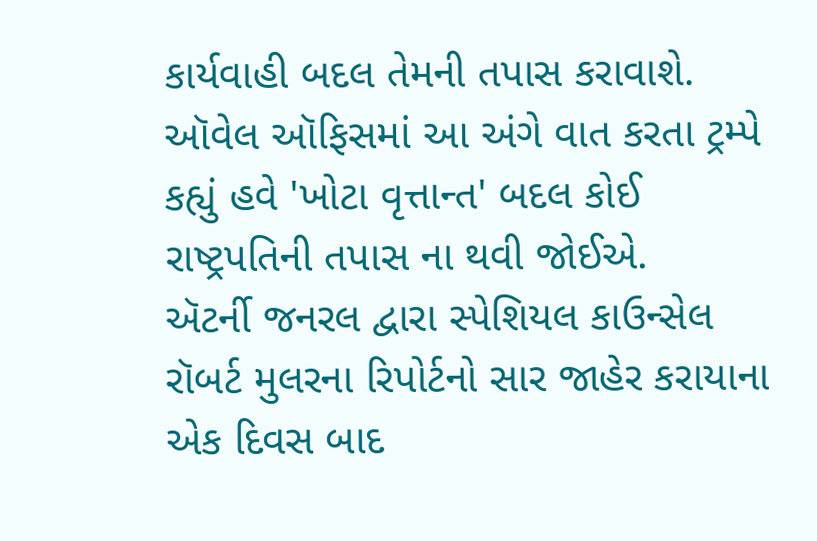કાર્યવાહી બદલ તેમની તપાસ કરાવાશે.
ઑવેલ ઑફિસમાં આ અંગે વાત કરતા ટ્રમ્પે કહ્યું હવે 'ખોટા વૃત્તાન્ત' બદલ કોઈ રાષ્ટ્રપતિની તપાસ ના થવી જોઈએ.
ઍટર્ની જનરલ દ્વારા સ્પેશિયલ કાઉન્સેલ રૉબર્ટ મુલરના રિપોર્ટનો સાર જાહેર કરાયાના એક દિવસ બાદ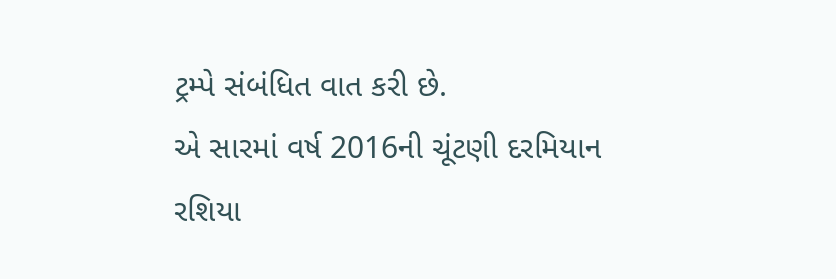ટ્રમ્પે સંબંધિત વાત કરી છે.
એ સારમાં વર્ષ 2016ની ચૂંટણી દરમિયાન રશિયા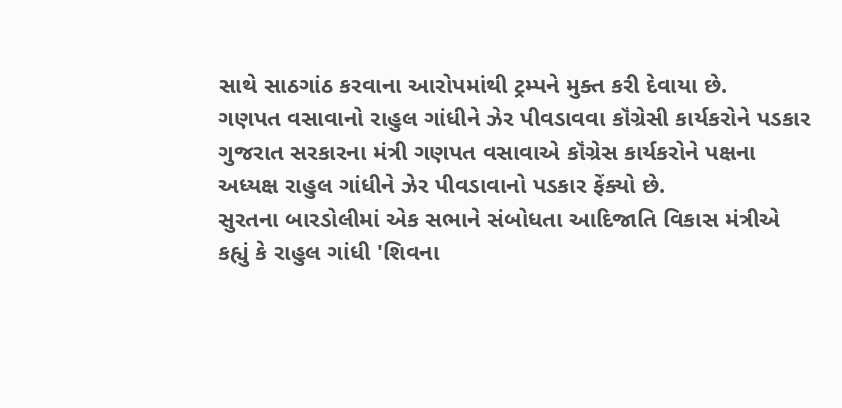સાથે સાઠગાંઠ કરવાના આરોપમાંથી ટ્રમ્પને મુક્ત કરી દેવાયા છે.
ગણપત વસાવાનો રાહુલ ગાંધીને ઝેર પીવડાવવા કૉંગ્રેસી કાર્યકરોને પડકાર
ગુજરાત સરકારના મંત્રી ગણપત વસાવાએ કૉંગ્રેસ કાર્યકરોને પક્ષના અધ્યક્ષ રાહુલ ગાંધીને ઝેર પીવડાવાનો પડકાર ફેંક્યો છે.
સુરતના બારડોલીમાં એક સભાને સંબોધતા આદિજાતિ વિકાસ મંત્રીએ કહ્યું કે રાહુલ ગાંધી 'શિવના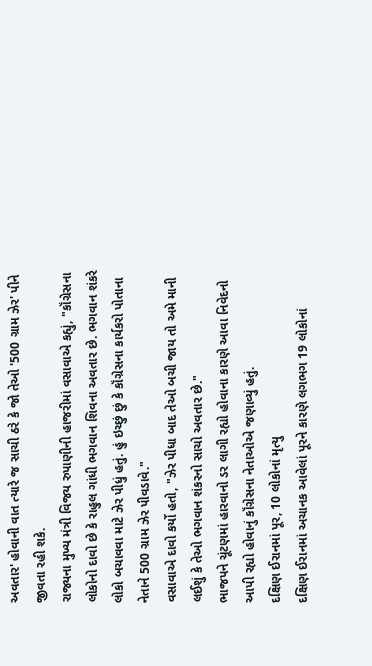અવતાર' હોવાની વાત ત્યારે જ સાચી ઠરે કે જો તેઓ '500 ગ્રામ ઝેર' પીને જીવતા રહી શકે.
રાજ્યના મુખ્ય મંત્રી વિજય રુપાણીની હાજરીમાં વસાવાએ કહ્યું, "કૉંગ્રેસના લોકોનો દાવો છે કે રાહુલ ગાંધી ભગવાન શિવના અવતાર છે. ભગવાન શંકરે લોકો બચાવવા માટે ઝેર પીધું હતું. હું ઇચ્છું છું કે કૉંગ્રેસના કાર્યકરો પોતાના નેતાને 500 ગ્રામ ઝેર પીવડાવે."
વસાવાએ દાવો કર્યો હતો, "ઝેર પીધા બાદ તેઓ બચી જાય તો અમે માની લઈશું કે તેઓ ભગવાન શંકરનો સાચો અવતાર છે."
ભાજપને ચૂંટણમાં હારવાનો ડર લાગી રહ્યો હોવાના કારણે આવા નિવેદનો આપી રહ્યો હોવાનું કૉંગ્રેસના નેતાઓએ જણાવ્યું હતું.
દક્ષિણ ઈરાનમાં પૂર, 10 લોકોનાં મૃત્યુ
દક્ષિણ ઈરાનમાં અચાનક આવેલાં પૂરને કારણે લગભગ 19 લોકોનાં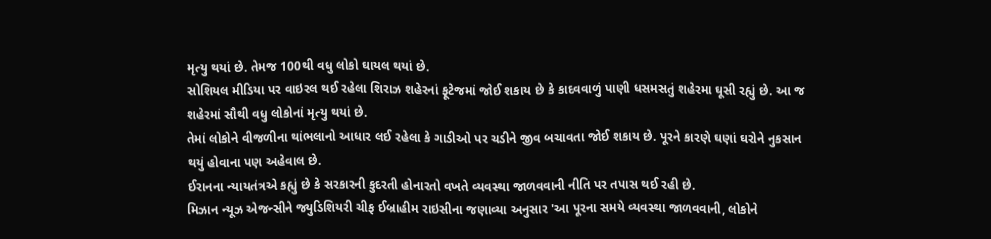મૃત્યુ થયાં છે. તેમજ 100થી વધુ લોકો ઘાયલ થયાં છે.
સોશિયલ મીડિયા પર વાઇરલ થઈ રહેલા શિરાઝ શહેરનાં ફૂટેજમાં જોઈ શકાય છે કે કાદવવાળું પાણી ધસમસતું શહેરમા ઘૂસી રહ્યું છે. આ જ શહેરમાં સૌથી વધુ લોકોનાં મૃત્યુ થયાં છે.
તેમાં લોકોને વીજળીના થાંભલાનો આધાર લઈ રહેલા કે ગાડીઓ પર ચડીને જીવ બચાવતા જોઈ શકાય છે. પૂરને કારણે ઘણાં ઘરોને નુકસાન થયું હોવાના પણ અહેવાલ છે.
ઈરાનના ન્યાયતંત્રએ કહ્યું છે કે સરકારની કુદરતી હોનારતો વખતે વ્યવસ્થા જાળવવાની નીતિ પર તપાસ થઈ રહી છે.
મિઝાન ન્યૂઝ એજન્સીને જ્યુડિશિયરી ચીફ ઈબ્રાહીમ રાઇસીના જણાવ્યા અનુસાર 'આ પૂરના સમયે વ્યવસ્થા જાળવવાની, લોકોને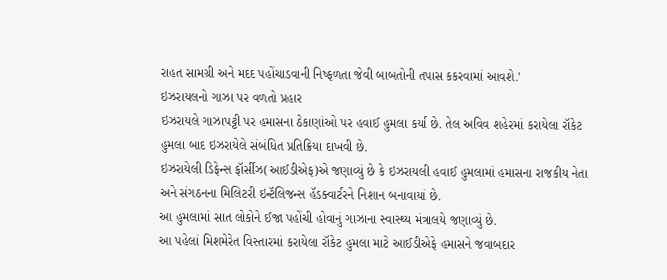રાહત સામગ્રી અને મદદ પહોંચાડવાની નિષ્ફળતા જેવી બાબતોની તપાસ કકરવામાં આવશે.'
ઇઝરાયલનો ગાઝા પર વળતો પ્રહાર
ઇઝરાયલે ગાઝાપટ્ટી પર હમાસના ઠેકાણાંઓ પર હવાઈ હુમલા કર્યા છે. તેલ અવિવ શહેરમાં કરાયેલા રૉકેટ હુમલા બાદ ઇઝરાયેલે સંબંધિત પ્રતિક્રિયા દાખવી છે.
ઇઝરાયેલી ડિફેન્સ ફૉર્સીઝ(આઈડીએફ)એ જણાવ્યું છે કે ઇઝરાયલી હવાઈ હુમલામાં હમાસના રાજકીય નેતા અને સંગઠનના મિલિટરી ઇન્ટૅલિજન્સ હૅડક્વાર્ટરને નિશાન બનાવાયાં છે.
આ હુમલામાં સાત લોકોને ઈજા પહોંચી હોવાનું ગાઝાના સ્વાસ્થ્ય મંત્રાલયે જણાવ્યું છે.
આ પહેલાં મિશમેરેત વિસ્તારમાં કરાયેલા રૉકેટ હુમલા માટે આઈડીએફે હમાસને જવાબદાર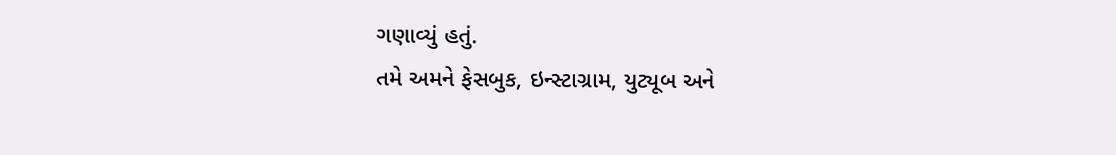ગણાવ્યું હતું.
તમે અમને ફેસબુક, ઇન્સ્ટાગ્રામ, યુટ્યૂબ અને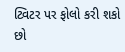ટ્વિટર પર ફોલો કરી શકો છો